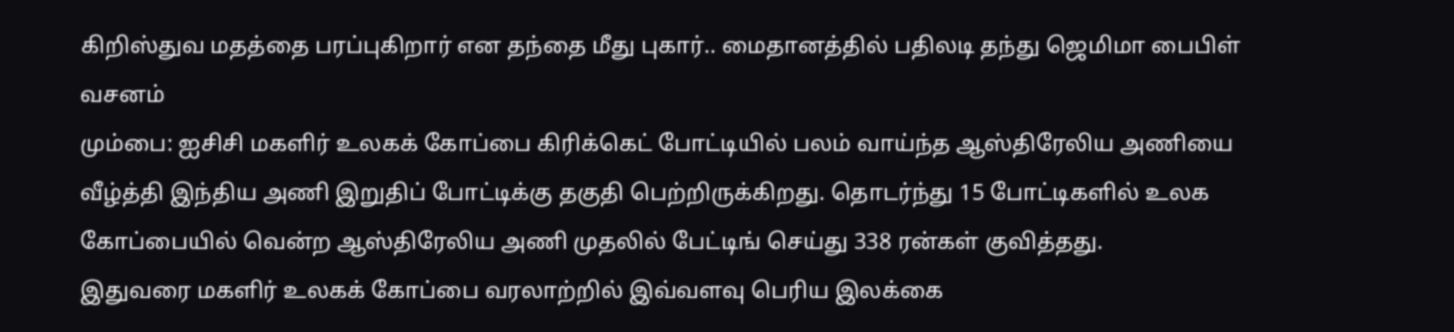கிறிஸ்துவ மதத்தை பரப்புகிறார் என தந்தை மீது புகார்.. மைதானத்தில் பதிலடி தந்து ஜெமிமா பைபிள் வசனம்
மும்பை: ஐசிசி மகளிர் உலகக் கோப்பை கிரிக்கெட் போட்டியில் பலம் வாய்ந்த ஆஸ்திரேலிய அணியை வீழ்த்தி இந்திய அணி இறுதிப் போட்டிக்கு தகுதி பெற்றிருக்கிறது. தொடர்ந்து 15 போட்டிகளில் உலக கோப்பையில் வென்ற ஆஸ்திரேலிய அணி முதலில் பேட்டிங் செய்து 338 ரன்கள் குவித்தது.
இதுவரை மகளிர் உலகக் கோப்பை வரலாற்றில் இவ்வளவு பெரிய இலக்கை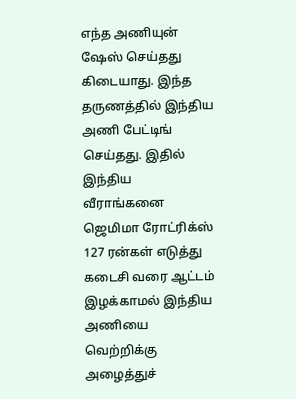எந்த அணியுன் ஷேஸ் செய்தது கிடையாது. இந்த தருணத்தில் இந்திய அணி பேட்டிங் செய்தது. இதில் இந்திய வீராங்கனை ஜெமிமா ரோட்ரிக்ஸ் 127 ரன்கள் எடுத்து கடைசி வரை ஆட்டம் இழக்காமல் இந்திய அணியை வெற்றிக்கு அழைத்துச்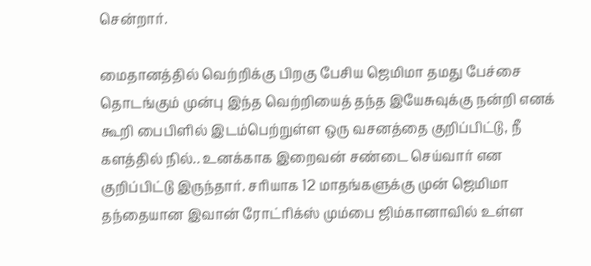சென்றார்.

மைதானத்தில் வெற்றிக்கு பிறகு பேசிய ஜெமிமா தமது பேச்சை தொடங்கும் முன்பு இந்த வெற்றியைத் தந்த இயேசுவுக்கு நன்றி எனக் கூறி பைபிளில் இடம்பெற்றுள்ள ஒரு வசனத்தை குறிப்பிட்டு, நீ களத்தில் நில்.. உனக்காக இறைவன் சண்டை செய்வார் என குறிப்பிட்டு இருந்தார். சரியாக 12 மாதங்களுக்கு முன் ஜெமிமா தந்தையான இவான் ரோட்ரிக்ஸ் மும்பை ஜிம்கானாவில் உள்ள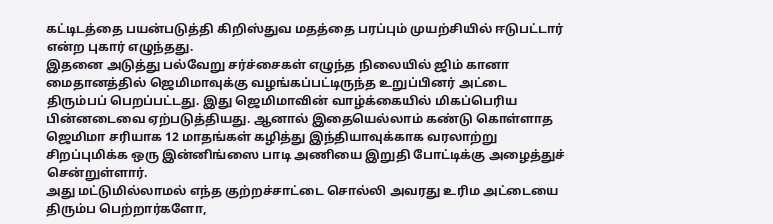கட்டிடத்தை பயன்படுத்தி கிறிஸ்துவ மதத்தை பரப்பும் முயற்சியில் ஈடுபட்டார் என்ற புகார் எழுந்தது.
இதனை அடுத்து பல்வேறு சர்ச்சைகள் எழுந்த நிலையில் ஜிம் கானா மைதானத்தில் ஜெமிமாவுக்கு வழங்கப்பட்டிருந்த உறுப்பினர் அட்டை திரும்பப் பெறப்பட்டது. இது ஜெமிமாவின் வாழ்க்கையில் மிகப்பெரிய பின்னடைவை ஏற்படுத்தியது. ஆனால் இதையெல்லாம் கண்டு கொள்ளாத ஜெமிமா சரியாக 12 மாதங்கள் கழித்து இந்தியாவுக்காக வரலாற்று சிறப்புமிக்க ஒரு இன்னிங்ஸை பாடி அணியை இறுதி போட்டிக்கு அழைத்துச் சென்றுள்ளார்.
அது மட்டுமில்லாமல் எந்த குற்றச்சாட்டை சொல்லி அவரது உரிம அட்டையை திரும்ப பெற்றார்களோ,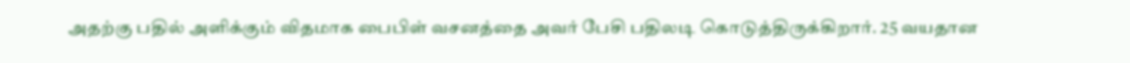அதற்கு பதில் அளிக்கும் விதமாக பைபிள் வசனத்தை அவர் பேசி பதிலடி கொடுத்திருக்கிறார். 25 வயதான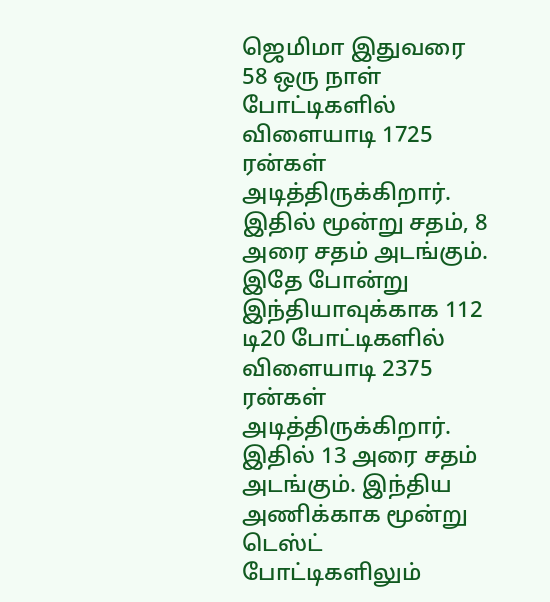ஜெமிமா இதுவரை 58 ஒரு நாள் போட்டிகளில் விளையாடி 1725 ரன்கள் அடித்திருக்கிறார். இதில் மூன்று சதம், 8 அரை சதம் அடங்கும். இதே போன்று இந்தியாவுக்காக 112 டி20 போட்டிகளில் விளையாடி 2375 ரன்கள் அடித்திருக்கிறார். இதில் 13 அரை சதம் அடங்கும். இந்திய அணிக்காக மூன்று டெஸ்ட் போட்டிகளிலும்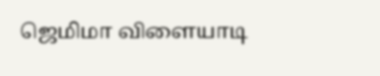ஜெமிமா விளையாடி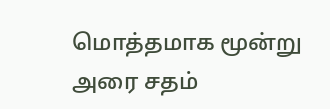மொத்தமாக மூன்று அரை சதம்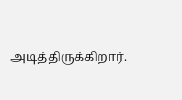அடித்திருக்கிறார்.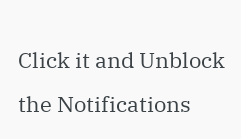Click it and Unblock the Notifications